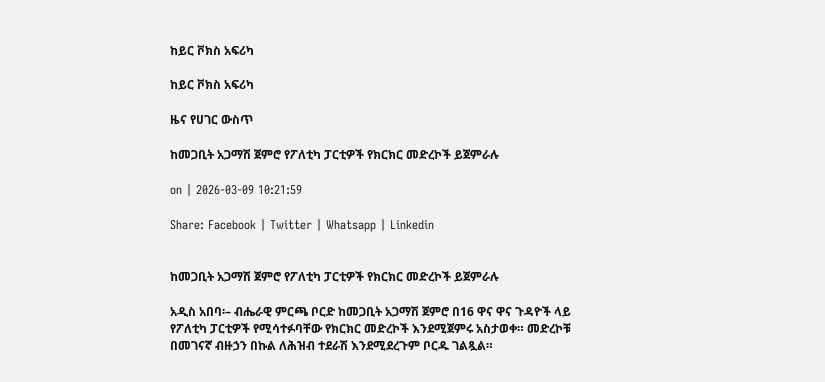ከይር ቮክስ አፍሪካ

ከይር ቮክስ አፍሪካ

ዜና የሀገር ውስጥ

ከመጋቢት አጋማሽ ጀምሮ የፖለቲካ ፓርቲዎች የክርክር መድረኮች ይጀምራሉ

on | 2026-03-09 10:21:59

Share: Facebook | Twitter | Whatsapp | Linkedin


ከመጋቢት አጋማሽ ጀምሮ የፖለቲካ ፓርቲዎች የክርክር መድረኮች ይጀምራሉ

አዲስ አበባ፡– ብሔራዊ ምርጫ ቦርድ ከመጋቢት አጋማሽ ጀምሮ በ16 ዋና ዋና ጉዳዮች ላይ የፖለቲካ ፓርቲዎች የሚሳተፉባቸው የክርክር መድረኮች እንደሚጀምሩ አስታወቀ። መድረኮቹ በመገናኛ ብዙኃን በኩል ለሕዝብ ተደራሽ እንደሚደረጉም ቦርዱ ገልጿል።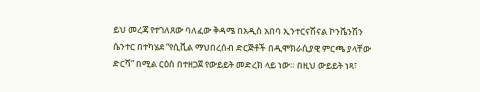ይህ መረጃ የተገለጸው ባለፈው ቅዳሜ በአዲስ አበባ ኢንተርናሽናል ኮንቬንሽን ሴንተር በተካሄደ “የሲቪል ማህበረሰብ ድርጅቶች በዲሞክራሲያዊ ምርጫ ያላቸው ድርሻ” በሚል ርዕስ በተዘጋጀ የውይይት መድረክ ላይ ነው። በዚህ ውይይት ነጻ፣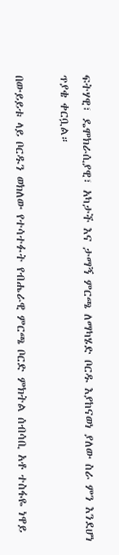ፍትሃዊ፣ ዴሞክራሲያዊ፣ አካታች እና ታማኝ ምርጫ ለማካሄድ ቦርዱ እያከናወነ ያለው ስራ ምን እንደሆነ ጥያቄ ቀርቧል።

በውይይቱ ላይ ቦርዱን ወክለው የተሳተፉት የብሔራዊ ምርጫ ቦርድ ምክትል ሰብሳቢ አቶ ተስፋዬ ነዋይ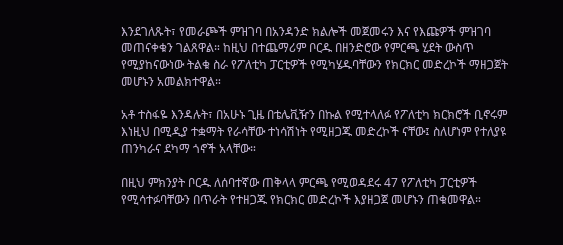እንደገለጹት፣ የመራጮች ምዝገባ በአንዳንድ ክልሎች መጀመሩን እና የእጩዎች ምዝገባ መጠናቀቁን ገልጸዋል። ከዚህ በተጨማሪም ቦርዱ በዘንድሮው የምርጫ ሂደት ውስጥ የሚያከናውነው ትልቁ ስራ የፖለቲካ ፓርቲዎች የሚካሄዱባቸውን የክርክር መድረኮች ማዘጋጀት መሆኑን አመልክተዋል።

አቶ ተስፋዬ እንዳሉት፣ በአሁኑ ጊዜ በቴሌቪዥን በኩል የሚተላለፉ የፖለቲካ ክርክሮች ቢኖሩም እነዚህ በሚዲያ ተቋማት የራሳቸው ተነሳሽነት የሚዘጋጁ መድረኮች ናቸው፤ ስለሆነም የተለያዩ ጠንካራና ደካማ ጎኖች አላቸው።

በዚህ ምክንያት ቦርዱ ለሰባተኛው ጠቅላላ ምርጫ የሚወዳደሩ 47 የፖለቲካ ፓርቲዎች የሚሳተፉባቸውን በጥራት የተዘጋጁ የክርክር መድረኮች እያዘጋጀ መሆኑን ጠቁመዋል።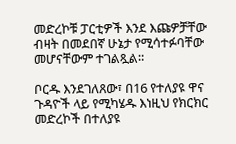መድረኮቹ ፓርቲዎች እንደ እጩዎቻቸው ብዛት በመደበኛ ሁኔታ የሚሳተፉባቸው መሆናቸውም ተገልጿል።

ቦርዱ እንደገለጸው፣ በ16 የተለያዩ ዋና ጉዳዮች ላይ የሚካሄዱ እነዚህ የክርክር መድረኮች በተለያዩ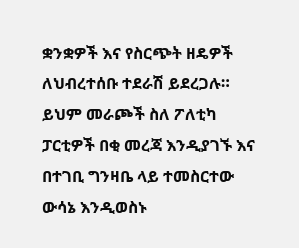ቋንቋዎች እና የስርጭት ዘዴዎች ለህብረተሰቡ ተደራሽ ይደረጋሉ። ይህም መራጮች ስለ ፖለቲካ ፓርቲዎች በቂ መረጃ እንዲያገኙ እና በተገቢ ግንዛቤ ላይ ተመስርተው ውሳኔ እንዲወስኑ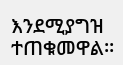እንደሚያግዝ ተጠቁመዋል።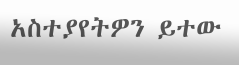አስተያየትዎን ይተው